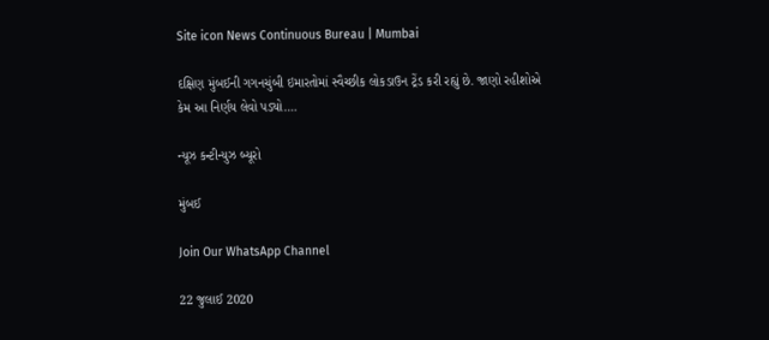Site icon News Continuous Bureau | Mumbai

દક્ષિણ મુંબઈની ગગનચુંબી ઇમારતોમાં સ્વૈચ્છીક લોકડાઉન ટ્રેંડ કરી રહ્યું છે. જાણો રહીશોએ કેમ આ નિર્ણય લેવો પડ્યો….

ન્યૂઝ કન્ટીન્યુઝ બ્યૂરો

મુંબઈ

Join Our WhatsApp Channel

22 જુલાઈ 2020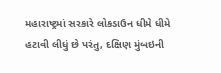મહારાષ્ટ્રમાં સરકારે લોકડાઉન ધીમે ધીમે હટાવી લીધું છે પરંતુ, દક્ષિણ મુંબઇની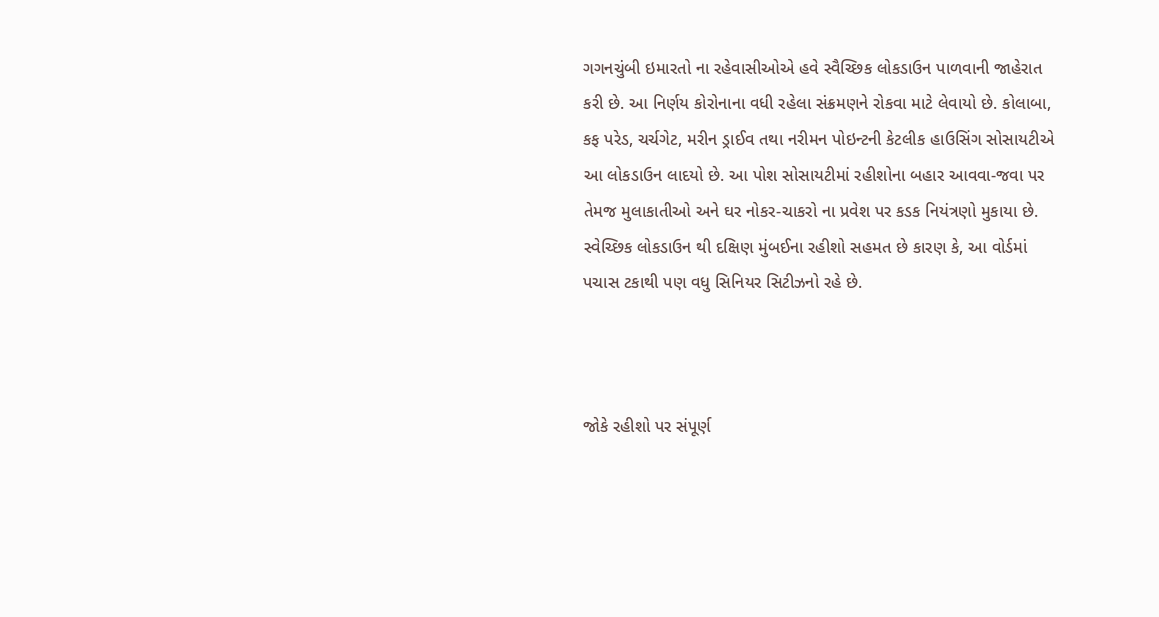ગગનચુંબી ઇમારતો ના રહેવાસીઓએ હવે સ્વૈચ્છિક લોકડાઉન પાળવાની જાહેરાત કરી છે. આ નિર્ણય કોરોનાના વધી રહેલા સંક્રમણને રોકવા માટે લેવાયો છે. કોલાબા, કફ પરેડ, ચર્ચગેટ, મરીન ડ્રાઈવ તથા નરીમન પોઇન્ટની કેટલીક હાઉસિંગ સોસાયટીએ આ લોકડાઉન લાદયો છે. આ પોશ સોસાયટીમાં રહીશોના બહાર આવવા-જવા પર તેમજ મુલાકાતીઓ અને ઘર નોકર-ચાકરો ના પ્રવેશ પર કડક નિયંત્રણો મુકાયા છે. સ્વેચ્છિક લોકડાઉન થી દક્ષિણ મુંબઈના રહીશો સહમત છે કારણ કે, આ વોર્ડમાં પચાસ ટકાથી પણ વધુ સિનિયર સિટીઝનો રહે છે.



જોકે રહીશો પર સંપૂર્ણ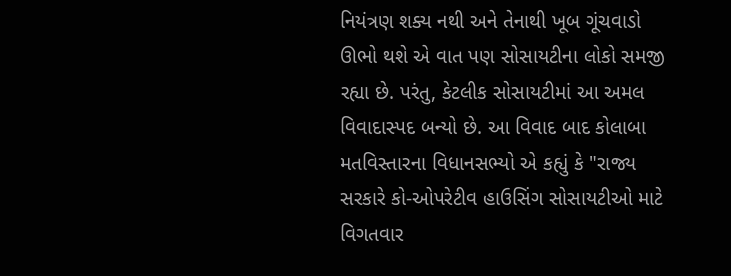નિયંત્રણ શક્ય નથી અને તેનાથી ખૂબ ગૂંચવાડો ઊભો થશે એ વાત પણ સોસાયટીના લોકો સમજી રહ્યા છે. પરંતુ, કેટલીક સોસાયટીમાં આ અમલ વિવાદાસ્પદ બન્યો છે. આ વિવાદ બાદ કોલાબા મતવિસ્તારના વિધાનસભ્યો એ કહ્યું કે "રાજ્ય સરકારે કો-ઓપરેટીવ હાઉસિંગ સોસાયટીઓ માટે વિગતવાર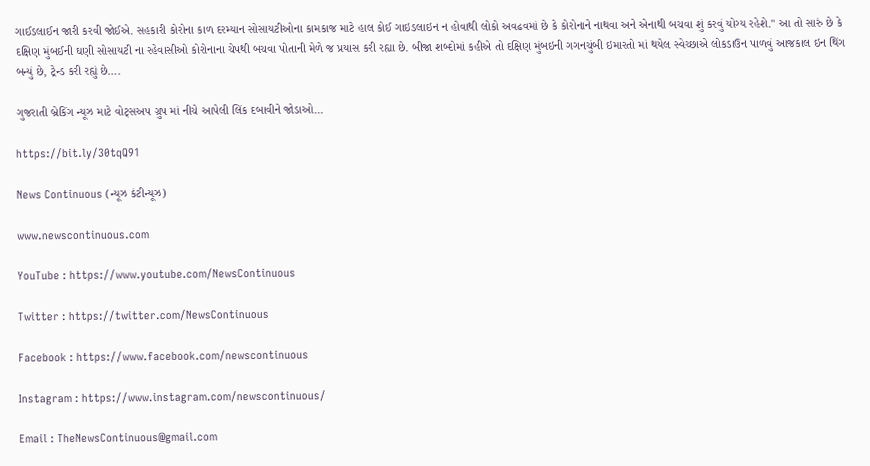ગાઈડલાઈન જારી કરવી જોઈએ. સહકારી કોરોના કાળ દરમ્યાન સોસાયટીઓના કામકાજ માટે હાલ કોઈ ગાઇડલાઇન ન હોવાથી લોકો અવઢવમાં છે કે કોરોનાને નાથવા અને એનાથી બચવા શું કરવું યોગ્ય રહેશે." આ તો સારું છે કે દક્ષિણ મુંબઈની ઘણી સોસાયટી ના રહેવાસીઓ કોરોનાના ચેપથી બચવા પોતાની મેળે જ પ્રયાસ કરી રહ્યા છે. બીજા શબ્દોમાં કહીએ તો દક્ષિણ મુંબઇની ગગનચુંબી ઇમારતો માં થયેલ સ્વેચ્છાએ લોકડાઉન પાળવું આજકાલ ઇન થિંગ બન્યું છે, ટ્રેન્ડ કરી રહ્યું છે….

ગુજરાતી બ્રેકિંગ ન્યૂઝ માટે વોટ્સઅપ ગ્રુપ માં નીચે આપેલી લિંક દબાવીને જોડાઓ…

https://bit.ly/30tqQ91

News Continuous (ન્યૂઝ કંટીન્યૂઝ)

www.newscontinuous.com

YouTube : https://www.youtube.com/NewsContinuous

Twitter : https://twitter.com/NewsContinuous

Facebook : https://www.facebook.com/newscontinuous

Instagram : https://www.instagram.com/newscontinuous/

Email : TheNewsContinuous@gmail.com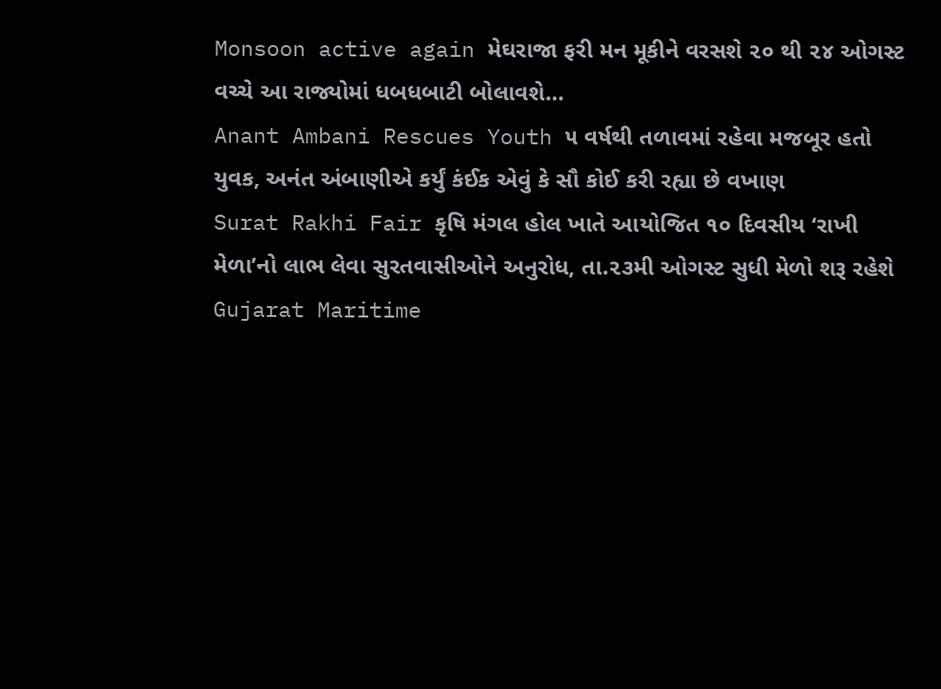Monsoon active again મેઘરાજા ફરી મન મૂકીને વરસશે ૨૦ થી ૨૪ ઓગસ્ટ વચ્ચે આ રાજ્યોમાં ધબધબાટી બોલાવશે…
Anant Ambani Rescues Youth ૫ વર્ષથી તળાવમાં રહેવા મજબૂર હતો યુવક, અનંત અંબાણીએ કર્યું કંઈક એવું કે સૌ કોઈ કરી રહ્યા છે વખાણ
Surat Rakhi Fair કૃષિ મંગલ હોલ ખાતે આયોજિત ૧૦ દિવસીય ‘રાખી મેળા’નો લાભ લેવા સુરતવાસીઓને અનુરોધ, તા.૨૩મી ઓગસ્ટ સુધી મેળો શરૂ રહેશે
Gujarat Maritime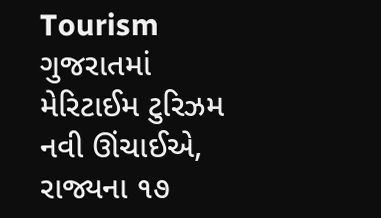Tourism ગુજરાતમાં મેરિટાઈમ ટુરિઝમ નવી ઊંચાઈએ, રાજ્યના ૧૭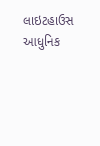લાઇટહાઉસ આધુનિક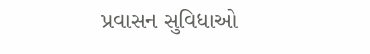પ્રવાસન સુવિધાઓ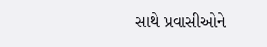સાથે પ્રવાસીઓને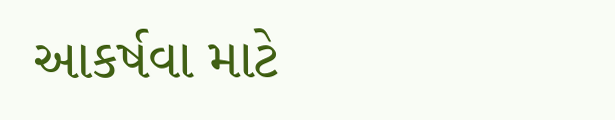આકર્ષવા માટે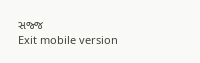સજ્જ
Exit mobile version